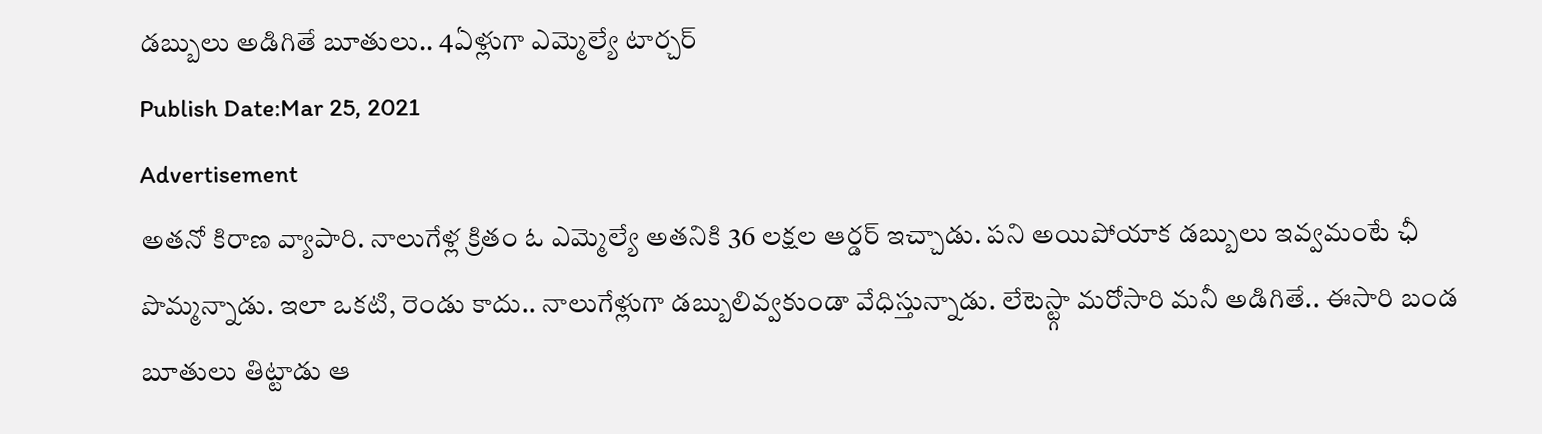డబ్బులు అడిగితే బూతులు.. 4ఏళ్లుగా ఎమ్మెల్యే టార్చర్
Publish Date:Mar 25, 2021
Advertisement
అతనో కిరాణ వ్యాపారి. నాలుగేళ్ల క్రితం ఓ ఎమ్మెల్యే అతనికి 36 లక్షల ఆర్డర్ ఇచ్చాడు. పని అయిపోయాక డబ్బులు ఇవ్వమంటే ఛీ పొమ్మన్నాడు. ఇలా ఒకటి, రెండు కాదు.. నాలుగేళ్లుగా డబ్బులివ్వకుండా వేధిస్తున్నాడు. లేటెస్ట్గా మరోసారి మనీ అడిగితే.. ఈసారి బండ బూతులు తిట్టాడు ఆ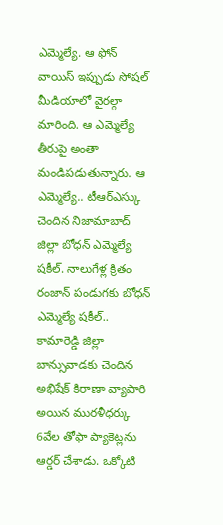ఎమ్మెల్యే. ఆ ఫోన్ వాయిస్ ఇప్పుడు సోషల్ మీడియాలో వైరల్గా మారింది. ఆ ఎమ్మెల్యే తీరుపై అంతా మండిపడుతున్నారు. ఆ ఎమ్మెల్యే.. టీఆర్ఎస్కు చెందిన నిజామాబాద్ జిల్లా బోధన్ ఎమ్మెల్యే షకీల్. నాలుగేళ్ల క్రితం రంజాన్ పండుగకు బోధన్ ఎమ్మెల్యే షకీల్.. కామారెడ్డి జిల్లా బాన్సువాడకు చెందిన అభిషేక్ కిరాణా వ్యాపారి అయిన మురళీధర్కు 6వేల తోఫా ప్యాకెట్లను ఆర్డర్ చేశాడు. ఒక్కోటి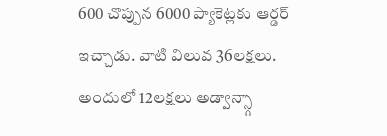600 చొప్పున 6000 ప్యాకెట్లకు ఆర్డర్ ఇచ్చాడు. వాటి విలువ 36లక్షలు. అందులో 12లక్షలు అడ్వాన్స్గా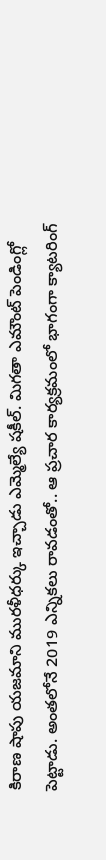కిరాణ షాపు యజమాని మురళీధర్కు ఇచ్చాడు ఎమ్మెల్యే షకీల్. మిగతా ఎమౌంట్ పెండింగ్లో పెట్టాడు. అంతలోనే 2019 ఎన్నికలు రావడంతో.. ఆ ప్రచార కార్యక్రమంలో భాగంగా క్యాటరింగ్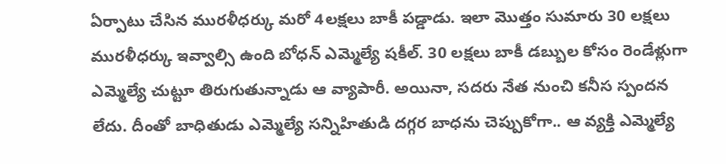ఏర్పాటు చేసిన మురళీధర్కు మరో 4లక్షలు బాకీ పడ్డాడు. ఇలా మొత్తం సుమారు 30 లక్షలు మురళీధర్కు ఇవ్వాల్సి ఉంది బోధన్ ఎమ్మెల్యే షకీల్. 30 లక్షలు బాకీ డబ్బుల కోసం రెండేళ్లుగా ఎమ్మెల్యే చుట్టూ తిరుగుతున్నాడు ఆ వ్యాపారీ. అయినా, సదరు నేత నుంచి కనీస స్పందన లేదు. దీంతో బాధితుడు ఎమ్మెల్యే సన్నిహితుడి దగ్గర బాధను చెప్పుకోగా.. ఆ వ్యక్తి ఎమ్మెల్యే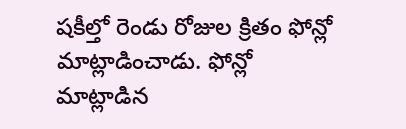షకీల్తో రెండు రోజుల క్రితం ఫోన్లో మాట్లాడించాడు. ఫోన్లో మాట్లాడిన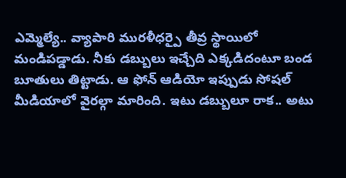ఎమ్మెల్యే.. వ్యాపారి మురళీధర్పై తీవ్ర స్థాయిలో మండిపడ్డాడు. నీకు డబ్బులు ఇచ్చేది ఎక్కడిదంటూ బండ బూతులు తిట్టాడు. ఆ ఫోన్ ఆడియో ఇప్పుడు సోషల్ మీడియాలో వైరల్గా మారింది. ఇటు డబ్బులూ రాక.. అటు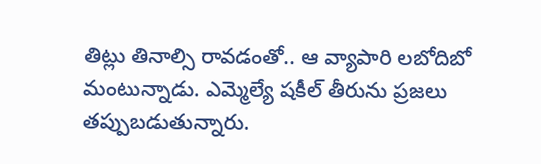తిట్లు తినాల్సి రావడంతో.. ఆ వ్యాపారి లబోదిబో మంటున్నాడు. ఎమ్మెల్యే షకీల్ తీరును ప్రజలు తప్పుబడుతున్నారు.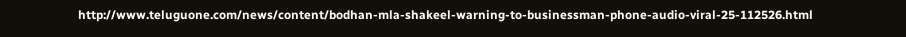http://www.teluguone.com/news/content/bodhan-mla-shakeel-warning-to-businessman-phone-audio-viral-25-112526.html